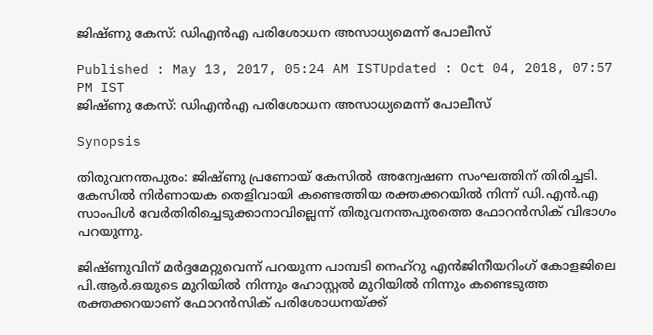ജിഷ്ണു കേസ്: ഡിഎന്‍എ പരിശോധന അസാധ്യമെന്ന് പോലീസ്

Published : May 13, 2017, 05:24 AM ISTUpdated : Oct 04, 2018, 07:57 PM IST
ജിഷ്ണു കേസ്: ഡിഎന്‍എ പരിശോധന അസാധ്യമെന്ന് പോലീസ്

Synopsis

തിരുവനന്തപുരം: ജിഷ്ണു പ്രണോയ് കേസില്‍ അന്വേഷണ സംഘത്തിന് തിരിച്ചടി. കേസില്‍ നിര്‍ണായക തെളിവായി കണ്ടെത്തിയ രക്തക്കറയില്‍ നിന്ന് ഡി.എന്‍.എ സാംപിള്‍ വേര്‍തിരിച്ചെടുക്കാനാവില്ലെന്ന് തിരുവനന്തപുരത്തെ ഫോറന്‍സിക് വിഭാഗം പറയുന്നു.

ജിഷ്ണുവിന് മര്‍ദ്ദമേറ്റുവെന്ന് പറയുന്ന പാമ്പടി നെഹ്‌റു എന്‍ജിനീയറിംഗ് കോളജിലെ പി.ആര്‍.ഒയുടെ മുറിയില്‍ നിന്നും ഹോസ്റ്റല്‍ മുറിയില്‍ നിന്നും കണ്ടെടുത്ത രക്തക്കറയാണ് ഫോറന്‍സിക് പരിശോധനയ്ക്ക്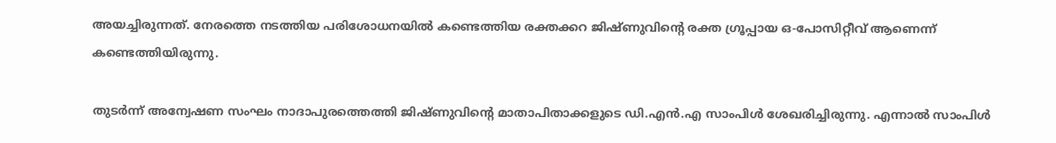അയച്ചിരുന്നത്. നേരത്തെ നടത്തിയ പരിശോധനയില്‍ കണ്ടെത്തിയ രക്തക്കറ ജിഷ്ണുവിന്റെ രക്ത ഗ്രൂപ്പായ ഒ-പോസിറ്റീവ് ആണെന്ന് കണ്ടെത്തിയിരുന്നു.

തുടര്‍ന്ന് അന്വേഷണ സംഘം നാദാപുരത്തെത്തി ജിഷ്ണുവിന്റെ മാതാപിതാക്കളുടെ ഡി.എന്‍.എ സാംപിള്‍ ശേഖരിച്ചിരുന്നു. എന്നാല്‍ സാംപിള്‍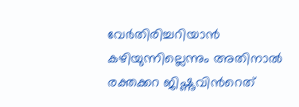വേര്‍തിരിച്ചറിയാന്‍ കഴിയുന്നില്ലെന്നും അതിനാല്‍ രക്തക്കറ ജിഷ്ണുവിന്‍റെത്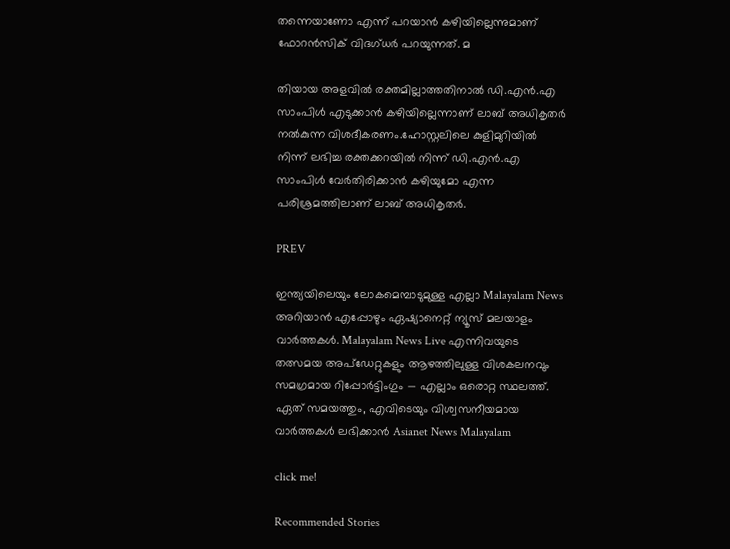തന്നെയാണോ എന്ന് പറയാന്‍ കഴിയില്ലെന്നുമാണ് ഫോറന്‍സിക് വിദഗ്ധര്‍ പറയുന്നത്. മ

തിയായ അളവില്‍ രക്തമില്ലാത്തതിനാല്‍ ഡി.എന്‍.എ സാംപിള്‍ എടുക്കാന്‍ കഴിയില്ലെന്നാണ് ലാബ് അധികൃതര്‍ നല്‍കുന്ന വിശദീകരണം.ഹോസ്റ്റലിലെ കുളിമുറിയില്‍ നിന്ന് ലഭിച്ച രക്തക്കറയില്‍ നിന്ന് ഡി.എന്‍.എ സാംപിള്‍ വേര്‍തിരിക്കാന്‍ കഴിയുമോ എന്ന പരിശ്രമത്തിലാണ് ലാബ് അധികൃതര്‍.

PREV

ഇന്ത്യയിലെയും ലോകമെമ്പാടുമുള്ള എല്ലാ Malayalam News അറിയാൻ എപ്പോഴും ഏഷ്യാനെറ്റ് ന്യൂസ് മലയാളം വാർത്തകൾ. Malayalam News Live എന്നിവയുടെ തത്സമയ അപ്‌ഡേറ്റുകളും ആഴത്തിലുള്ള വിശകലനവും സമഗ്രമായ റിപ്പോർട്ടിംഗും — എല്ലാം ഒരൊറ്റ സ്ഥലത്ത്. ഏത് സമയത്തും, എവിടെയും വിശ്വസനീയമായ വാർത്തകൾ ലഭിക്കാൻ Asianet News Malayalam

click me!

Recommended Stories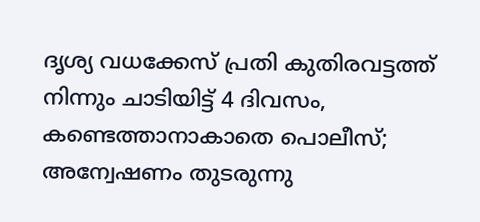ദൃശ്യ വധക്കേസ് പ്രതി കുതിരവട്ടത്ത് നിന്നും ചാടിയിട്ട് 4 ദിവസം, കണ്ടെത്താനാകാതെ പൊലീസ്; അന്വേഷണം തുടരുന്നു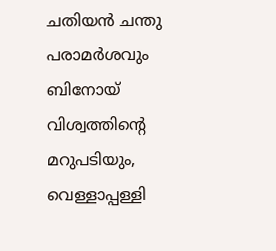ചതിയൻ ചന്തു പരാമർശവും ബിനോയ് വിശ്വത്തിന്‍റെ മറുപടിയും, വെള്ളാപ്പള്ളി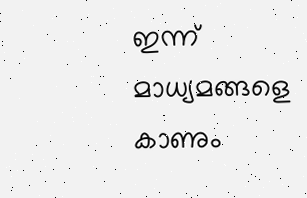ഇന്ന് മാധ്യമങ്ങളെ കാണും